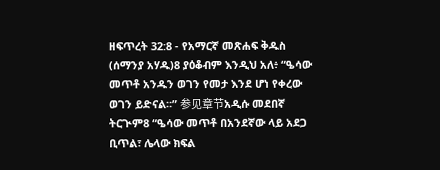ዘፍጥረት 32:8 - የአማርኛ መጽሐፍ ቅዱስ (ሰማንያ አሃዱ)8 ያዕቆብም እንዲህ አለ፥ “ዔሳው መጥቶ አንዱን ወገን የመታ እንደ ሆነ የቀረው ወገን ይድናል።” 参见章节አዲሱ መደበኛ ትርጒም8 “ዔሳው መጥቶ በአንደኛው ላይ አደጋ ቢጥል፣ ሌላው ክፍል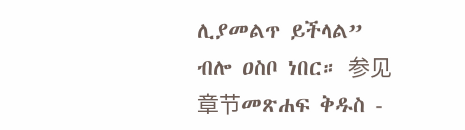ሊያመልጥ ይችላል” ብሎ ዐስቦ ነበር። 参见章节መጽሐፍ ቅዱስ -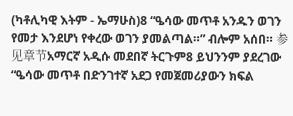(ካቶሊካዊ እትም - ኤማሁስ)8 “ዔሳው መጥቶ አንዱን ወገን የመታ እንደሆነ የቀረው ወገን ያመልጣል።” ብሎም አሰበ። 参见章节አማርኛ አዲሱ መደበኛ ትርጉም8 ይህንንም ያደረገው “ዔሳው መጥቶ በድንገተኛ አደጋ የመጀመሪያውን ክፍል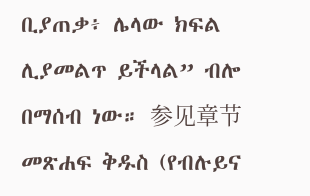ቢያጠቃ፥ ሌላው ክፍል ሊያመልጥ ይችላል” ብሎ በማሰብ ነው። 参见章节መጽሐፍ ቅዱስ (የብሉይና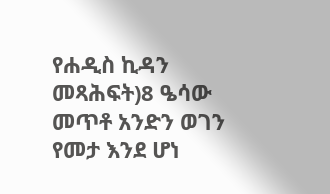የሐዲስ ኪዳን መጻሕፍት)8 ዔሳው መጥቶ አንድን ወገን የመታ እንደ ሆነ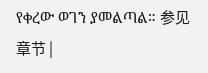የቀረው ወገን ያመልጣል። 参见章节 |